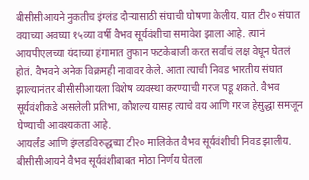बीसीसीआयने नुकतीच इंग्लंड दौऱ्यासाठी संघाची घोषणा केलीय. यात टी२० संघात वयाच्या अवघ्या १५व्या वर्षी वैभव सूर्यवंशीचा समावेश झाला आहे. त्यानं आयपीएलच्या यंदाच्या हंगामात तुफान फटकेबाजी करत सर्वांचं लक्ष वेधून घेतलं होतं. वैभवने अनेक विक्रमही नावावर केले. आता त्याची निवड भारतीय संघात झाल्यानंतर बीसीसीआयला विशेष व्यवस्था करण्याची गरज पडू शकते. वैभव सूर्यवंशीकडे असलेली प्रतिभा, कौशल्य यासह त्याचे वय आणि गरज हेसुद्धा समजून घेण्याची आवश्यकता आहे.
आयर्लंड आणि इंग्लडविरुद्धच्या टी२० मालिकेत वैभव सूर्यवंशीची निवड झालीय. बीसीसीआयने वैभव सूर्यवंशीबाबत मोठा निर्णय घेतला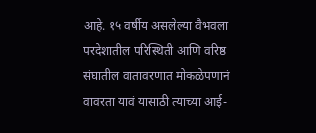आहे. १५ वर्षीय असलेल्या वैभवला परदेशातील परिस्थिती आणि वरिष्ठ संघातील वातावरणात मोकळेपणानं वावरता यावं यासाठी त्याच्या आई-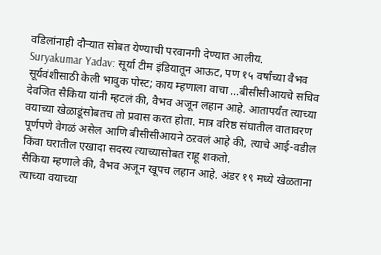वडिलांनाही दौऱ्यात सोबत येण्याची परवानगी देण्यात आलीय.
Suryakumar Yadav: सूर्या टीम इंडियातून आऊट, पण १५ वर्षांच्या वैभव सूर्यवंशीसाठी केली भावुक पोस्ट; काय म्हणाला वाचा ...बीसीसीआयचे सचिव देवजित सैकिया यांनी म्हटलं की, वैभव अजून लहान आहे. आतापर्यंत त्याच्या वयाच्या खेळाडूंसोबतच तो प्रवास करत होता. मात्र वरिष्ठ संघातील वातावरण पूर्णपणे वेगळं असेल आणि बीसीसीआयने ठऱवलं आहे की, त्याचे आई-वडील किंवा घरातील एखादा सदस्य त्याच्यासोबत राहू शकतो.
सैकिया म्हणाले की, वैभव अजून खूपच लहान आहे. अंडर १९ मध्ये खेळताना त्याच्या वयाच्या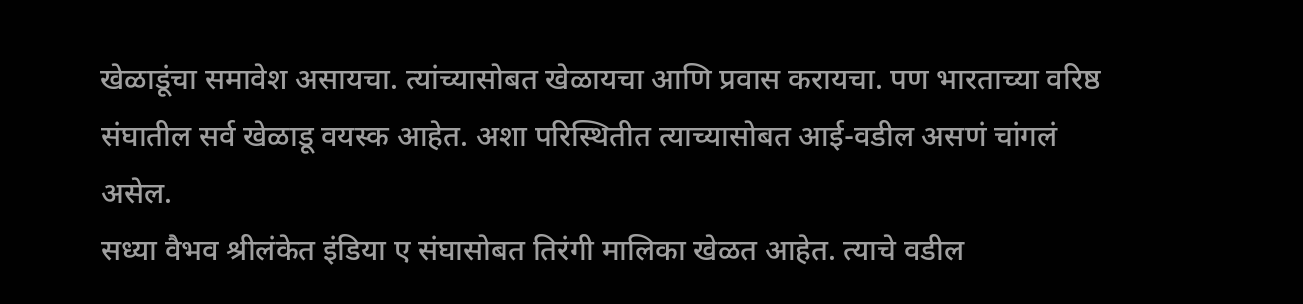खेळाडूंचा समावेश असायचा. त्यांच्यासोबत खेळायचा आणि प्रवास करायचा. पण भारताच्या वरिष्ठ संघातील सर्व खेळाडू वयस्क आहेत. अशा परिस्थितीत त्याच्यासोबत आई-वडील असणं चांगलं असेल.
सध्या वैभव श्रीलंकेत इंडिया ए संघासोबत तिरंगी मालिका खेळत आहेत. त्याचे वडील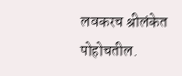लवकरच श्रीलंकेत पोहोचतील.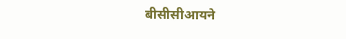बीसीसीआयने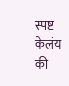स्पष्ट केलंय की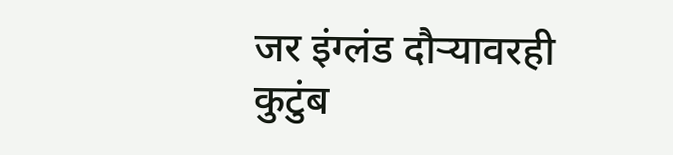जर इंग्लंड दौऱ्यावरही कुटुंब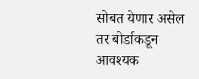सोबत येणार असेल तर बोर्डाकडून आवश्यक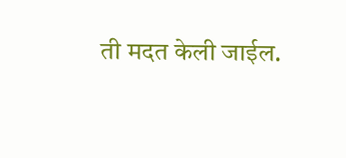ती मदत केली जाईल.